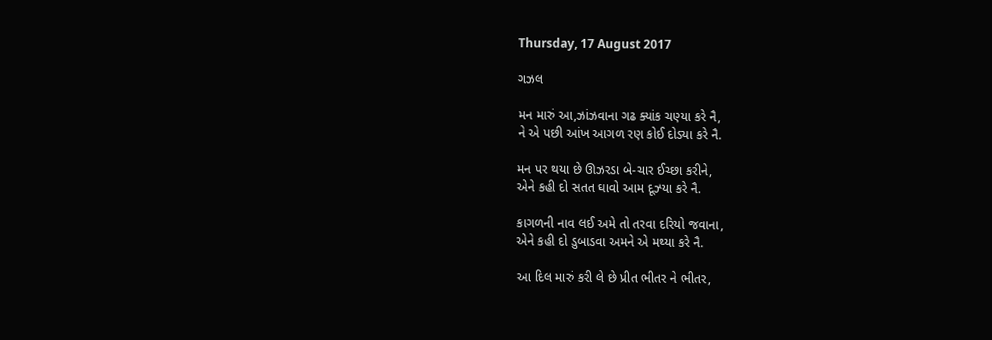Thursday, 17 August 2017

ગઝલ

મન મારું આ,ઝાંઝવાના ગઢ ક્યાંક ચણ્યા કરે નૈ,
ને એ પછી આંખ આગળ રણ કોઈ દોડ્યા કરે નૈ.

મન પર થયા છે ઊઝરડા બે-ચાર ઈચ્છા કરીને,
એને કહી દો સતત ઘાવો આમ દૂઝ્યા કરે નૈ.

કાગળની નાવ લઈ અમે તો તરવા દરિયો જવાના,
એને કહી દો ડુબાડવા અમને એ મથ્યા કરે નૈ.

આ દિલ મારું કરી લે છે પ્રીત ભીતર ને ભીતર,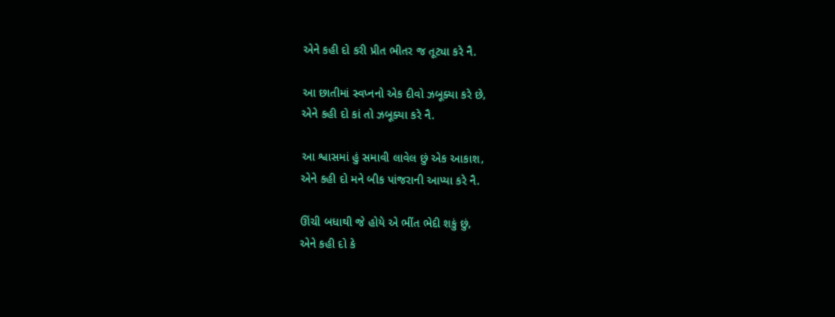એને કહી દો કરી પ્રીત ભીતર જ તૂટ્યા કરે નૈ.

આ છાતીમાં સ્વપ્નનો એક દીવો ઝબૂક્યા કરે છે,
એને કહી દો કાં તો ઝબૂક્યા કરે નૈ.

આ શ્વાસમાં હું સમાવી લાવેલ છું એક આકાશ,
એને કહી દો મને બીક પાંજરાની આપ્યા કરે નૈ.

ઊંચી બધાથી જે હોયે એ ભીંત ભેદી શકું છું,
એને કહી દો કે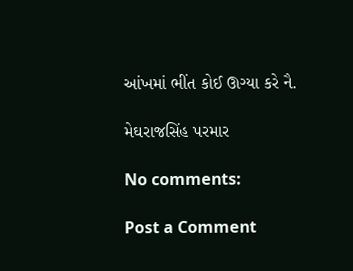આંખમાં ભીંત કોઈ ઊગ્યા કરે નૈ.

મેઘરાજસિંહ પરમાર

No comments:

Post a Comment